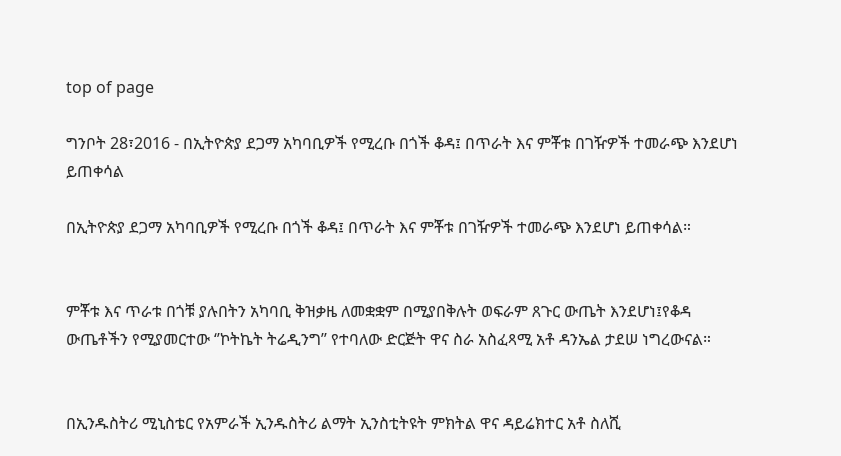top of page

ግንቦት 28፣2016 - በኢትዮጵያ ደጋማ አካባቢዎች የሚረቡ በጎች ቆዳ፤ በጥራት እና ምቾቱ በገዥዎች ተመራጭ እንደሆነ ይጠቀሳል

በኢትዮጵያ ደጋማ አካባቢዎች የሚረቡ በጎች ቆዳ፤ በጥራት እና ምቾቱ በገዥዎች ተመራጭ እንደሆነ ይጠቀሳል።


ምቾቱ እና ጥራቱ በጎቹ ያሉበትን አካባቢ ቅዝቃዜ ለመቋቋም በሚያበቅሉት ወፍራም ጸጉር ውጤት እንደሆነ፤የቆዳ ውጤቶችን የሚያመርተው ‘’ኮትኬት ትሬዲንግ’’ የተባለው ድርጅት ዋና ስራ አስፈጻሚ አቶ ዳንኤል ታደሠ ነግረውናል።


በኢንዱስትሪ ሚኒስቴር የአምራች ኢንዱስትሪ ልማት ኢንስቲትዩት ምክትል ዋና ዳይሬክተር አቶ ስለሺ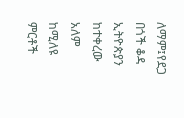ለማም፤የደጋ በጎች ቆዳ ኢትዮጵያን ከተቀረው አለም ከሚለዩ ምርቶች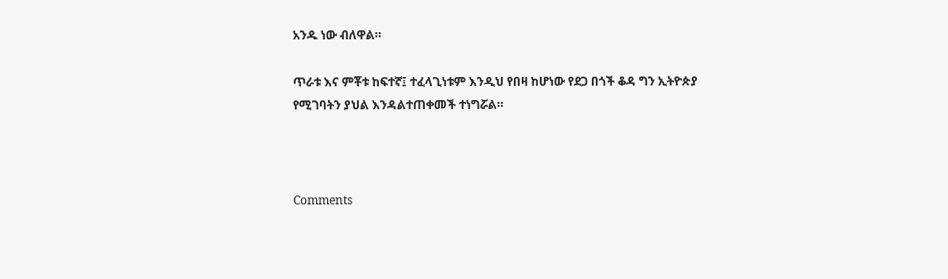አንዱ ነው ብለዋል።

ጥራቱ እና ምቾቱ ከፍተኛ፤ ተፈላጊነቱም እንዲህ የበዛ ከሆነው የደጋ በጎች ቆዳ ግን ኢትዮጵያ የሚገባትን ያህል እንዳልተጠቀመች ተነግሯል።



Comments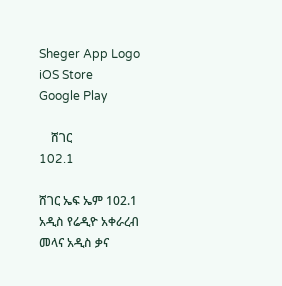Sheger App Logo
iOS Store
Google Play

    ሸገር
102.1

ሸገር ኤፍ ኤም 102.1 አዲስ የሬዲዮ አቀራረብ መላና አዲስ ቃና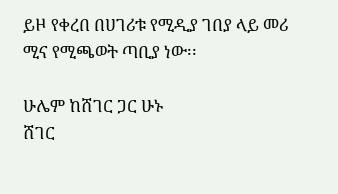ይዞ የቀረበ በሀገሪቱ የሚዲያ ገበያ ላይ መሪ ሚና የሚጫወት ጣቢያ ነው፡፡

ሁሌም ከሸገር ጋር ሁኑ
ሸገር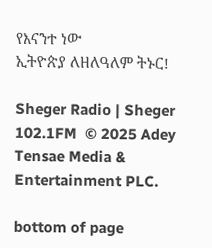የእናንተ ነው
ኢትዮጵያ ለዘለዓለም ትኑር!

Sheger Radio | Sheger 102.1FM  © 2025 Adey Tensae Media & Entertainment PLC.

bottom of page